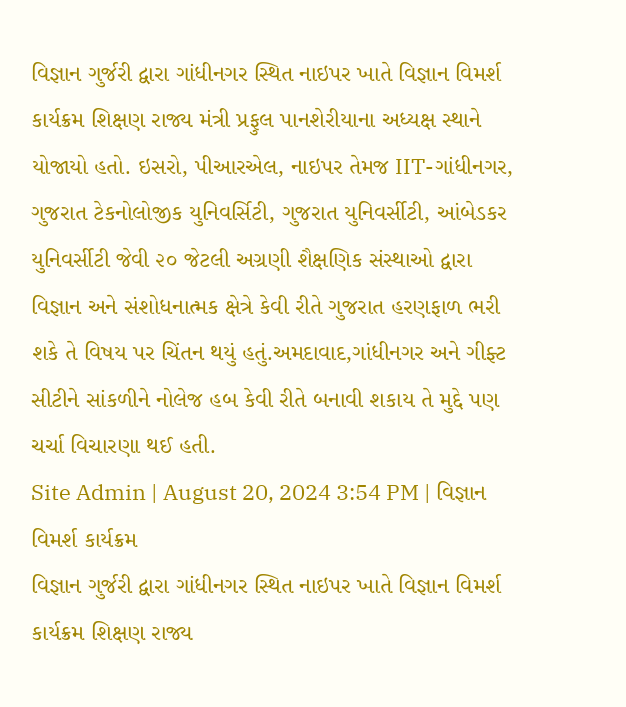વિજ્ઞાન ગુર્જરી દ્વારા ગાંધીનગર સ્થિત નાઇપર ખાતે વિજ્ઞાન વિમર્શ કાર્યક્રમ શિક્ષણ રાજ્ય મંત્રી પ્રફુલ પાનશેરીયાના અધ્યક્ષ સ્થાને યોજાયો હતો. ઇસરો, પીઆરએલ, નાઇપર તેમજ IIT-ગાંધીનગર, ગુજરાત ટેકનોલોજીક યુનિવર્સિટી, ગુજરાત યુનિવર્સીટી, આંબેડકર યુનિવર્સીટી જેવી ૨૦ જેટલી અગ્રણી શૈક્ષણિક સંસ્થાઓ દ્વારા વિજ્ઞાન અને સંશોધનાત્મક ક્ષેત્રે કેવી રીતે ગુજરાત હરણફાળ ભરી શકે તે વિષય પર ચિંતન થયું હતું.અમદાવાદ,ગાંધીનગર અને ગીફ્ટ સીટીને સાંકળીને નોલેજ હબ કેવી રીતે બનાવી શકાય તે મુદ્દે પણ ચર્ચા વિચારણા થઈ હતી.
Site Admin | August 20, 2024 3:54 PM | વિજ્ઞાન વિમર્શ કાર્યક્રમ
વિજ્ઞાન ગુર્જરી દ્વારા ગાંધીનગર સ્થિત નાઇપર ખાતે વિજ્ઞાન વિમર્શ કાર્યક્રમ શિક્ષણ રાજ્ય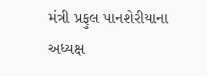મંત્રી પ્રફુલ પાનશેરીયાના અધ્યક્ષ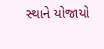સ્થાને યોજાયો